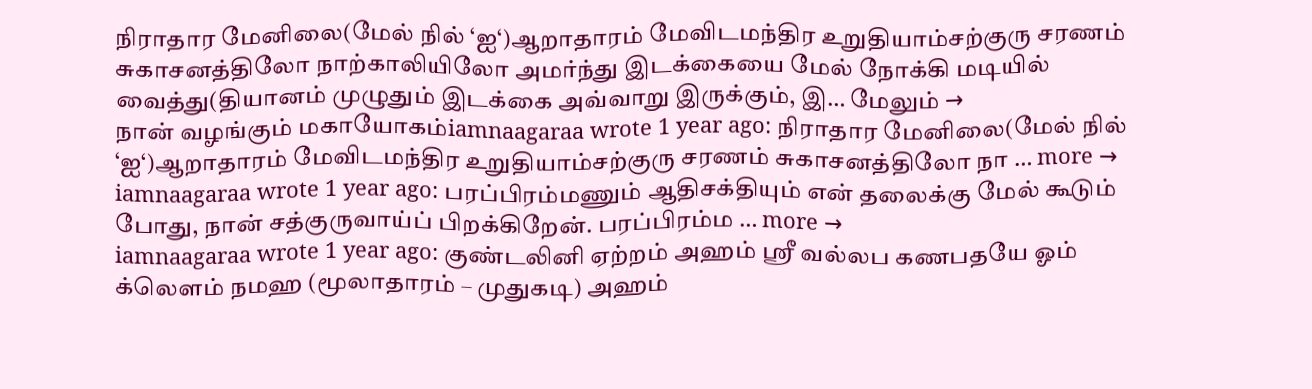நிராதார மேனிலை(மேல் நில் ‘ஐ‘)ஆறாதாரம் மேவிடமந்திர உறுதியாம்சற்குரு சரணம் சுகாசனத்திலோ நாற்காலியிலோ அமர்ந்து இடக்கையை மேல் நோக்கி மடியில் வைத்து(தியானம் முழுதும் இடக்கை அவ்வாறு இருக்கும், இ… மேலும் →
நான் வழங்கும் மகாயோகம்iamnaagaraa wrote 1 year ago: நிராதார மேனிலை(மேல் நில் ‘ஐ‘)ஆறாதாரம் மேவிடமந்திர உறுதியாம்சற்குரு சரணம் சுகாசனத்திலோ நா … more →
iamnaagaraa wrote 1 year ago: பரப்பிரம்மணும் ஆதிசக்தியும் என் தலைக்கு மேல் கூடும் போது, நான் சத்குருவாய்ப் பிறக்கிறேன். பரப்பிரம்ம … more →
iamnaagaraa wrote 1 year ago: குண்டலினி ஏற்றம் அஹம் ஸ்ரீ வல்லப கணபதயே ஓம் க்லௌம் நமஹ (மூலாதாரம் – முதுகடி) அஹம்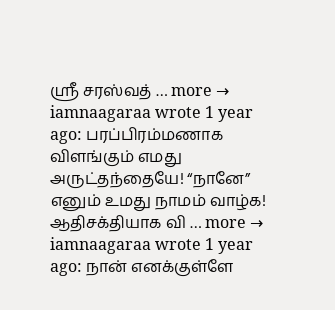ஸ்ரீ சரஸ்வத் … more →
iamnaagaraa wrote 1 year ago: பரப்பிரம்மணாக விளங்கும் எமது அருட்தந்தையே! “நானே” எனும் உமது நாமம் வாழ்க! ஆதிசக்தியாக வி … more →
iamnaagaraa wrote 1 year ago: நான் எனக்குள்ளே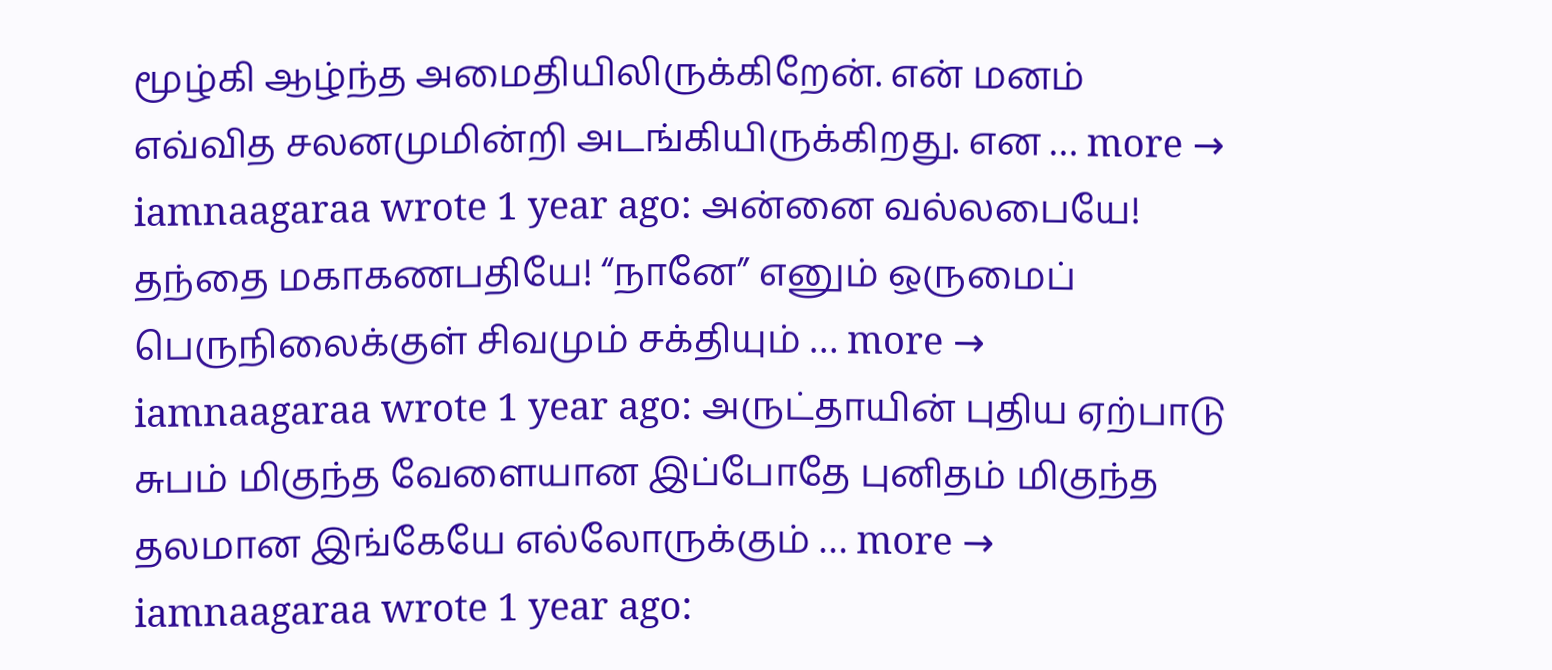மூழ்கி ஆழ்ந்த அமைதியிலிருக்கிறேன். என் மனம் எவ்வித சலனமுமின்றி அடங்கியிருக்கிறது. என … more →
iamnaagaraa wrote 1 year ago: அன்னை வல்லபையே! தந்தை மகாகணபதியே! “நானே” எனும் ஒருமைப் பெருநிலைக்குள் சிவமும் சக்தியும் … more →
iamnaagaraa wrote 1 year ago: அருட்தாயின் புதிய ஏற்பாடு சுபம் மிகுந்த வேளையான இப்போதே புனிதம் மிகுந்த தலமான இங்கேயே எல்லோருக்கும் … more →
iamnaagaraa wrote 1 year ago: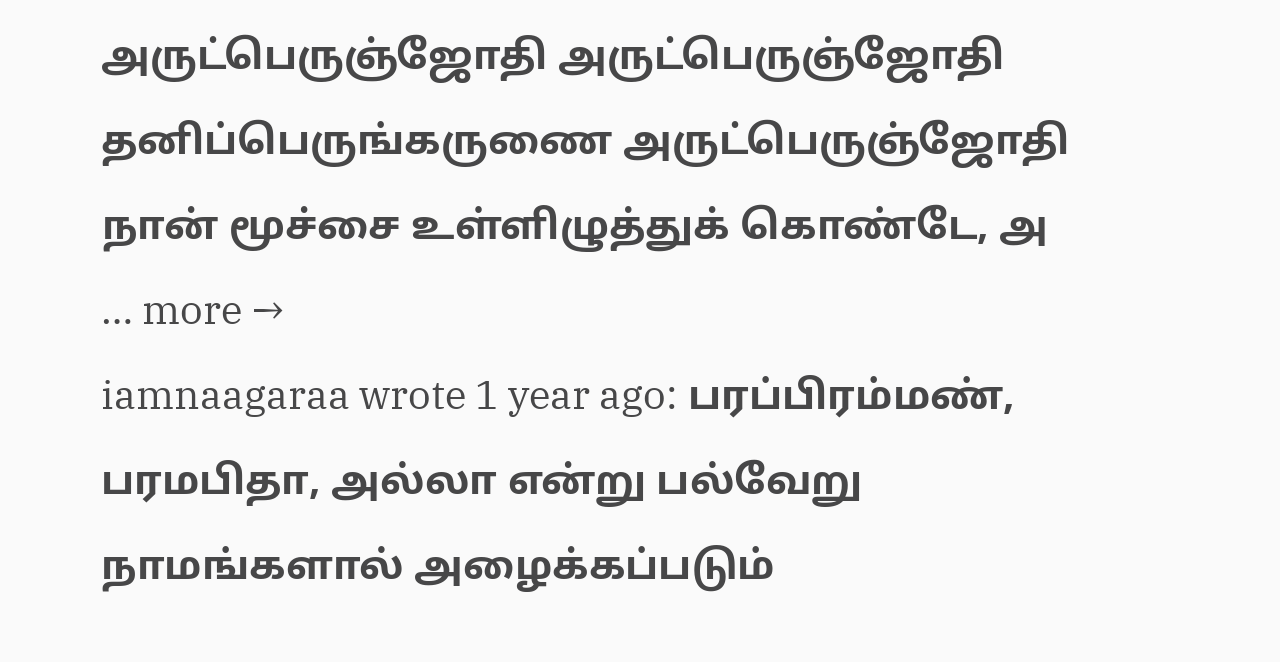அருட்பெருஞ்ஜோதி அருட்பெருஞ்ஜோதி தனிப்பெருங்கருணை அருட்பெருஞ்ஜோதி நான் மூச்சை உள்ளிழுத்துக் கொண்டே, அ … more →
iamnaagaraa wrote 1 year ago: பரப்பிரம்மண், பரமபிதா, அல்லா என்று பல்வேறு நாமங்களால் அழைக்கப்படும்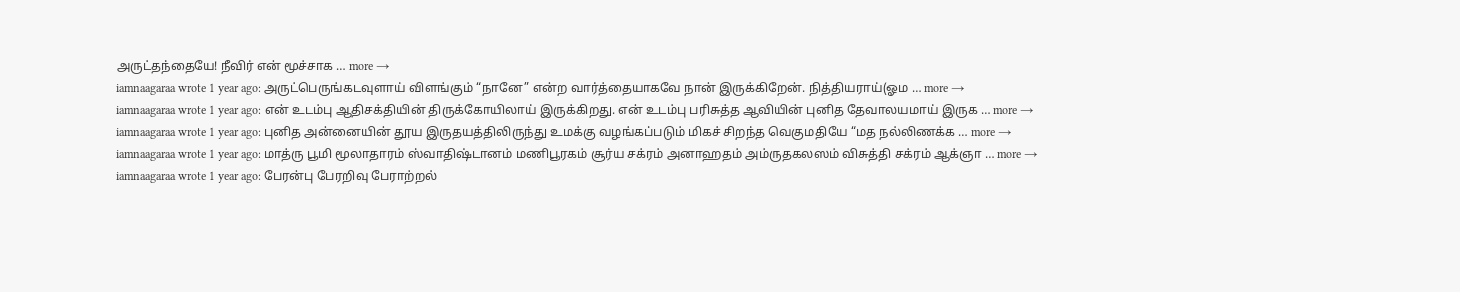அருட்தந்தையே! நீவிர் என் மூச்சாக … more →
iamnaagaraa wrote 1 year ago: அருட்பெருங்கடவுளாய் விளங்கும் “நானே” என்ற வார்த்தையாகவே நான் இருக்கிறேன். நித்தியராய்(ஓம … more →
iamnaagaraa wrote 1 year ago: என் உடம்பு ஆதிசக்தியின் திருக்கோயிலாய் இருக்கிறது. என் உடம்பு பரிசுத்த ஆவியின் புனித தேவாலயமாய் இருக … more →
iamnaagaraa wrote 1 year ago: புனித அன்னையின் தூய இருதயத்திலிருந்து உமக்கு வழங்கப்படும் மிகச் சிறந்த வெகுமதியே “மத நல்லிணக்க … more →
iamnaagaraa wrote 1 year ago: மாத்ரு பூமி மூலாதாரம் ஸ்வாதிஷ்டானம் மணிபூரகம் சூர்ய சக்ரம் அனாஹதம் அம்ருதகலஸம் விசுத்தி சக்ரம் ஆக்ஞா … more →
iamnaagaraa wrote 1 year ago: பேரன்பு பேரறிவு பேராற்றல்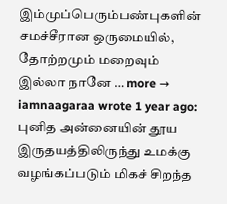இம்முப்பெரும்பண்புகளின் சமச்சீரான ஒருமையில், தோற்றமும் மறைவும் இல்லா நானே … more →
iamnaagaraa wrote 1 year ago: புனித அன்னையின் தூய இருதயத்திலிருந்து உமக்கு வழங்கப்படும் மிகச் சிறந்த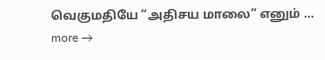வெகுமதியே “அதிசய மாலை” எனும் … more →